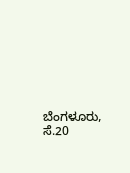ಬೆಂಗಳೂರು, ಸೆ.20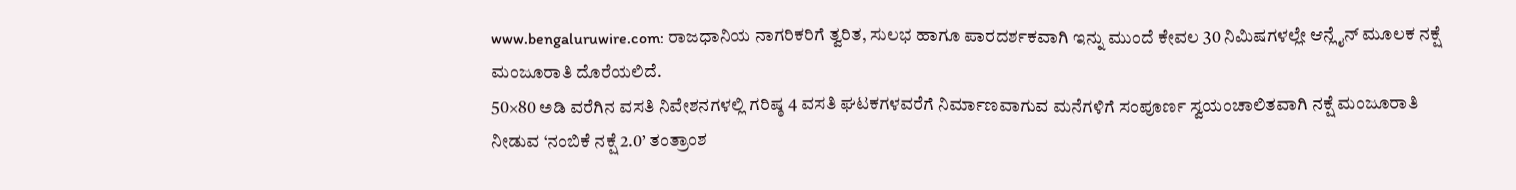www.bengaluruwire.com: ರಾಜಧಾನಿಯ ನಾಗರಿಕರಿಗೆ ತ್ವರಿತ, ಸುಲಭ ಹಾಗೂ ಪಾರದರ್ಶಕವಾಗಿ ಇನ್ನು ಮುಂದೆ ಕೇವಲ 30 ನಿಮಿಷಗಳಲ್ಲೇ ಆನ್ಲೈನ್ ಮೂಲಕ ನಕ್ಷೆ ಮಂಜೂರಾತಿ ದೊರೆಯಲಿದೆ.
50×80 ಅಡಿ ವರೆಗಿನ ವಸತಿ ನಿವೇಶನಗಳಲ್ಲಿ ಗರಿಷ್ಠ 4 ವಸತಿ ಘಟಕಗಳವರೆಗೆ ನಿರ್ಮಾಣವಾಗುವ ಮನೆಗಳಿಗೆ ಸಂಪೂರ್ಣ ಸ್ವಯಂಚಾಲಿತವಾಗಿ ನಕ್ಷೆ ಮಂಜೂರಾತಿ ನೀಡುವ ‘ನಂಬಿಕೆ ನಕ್ಷೆ 2.0’ ತಂತ್ರಾಂಶ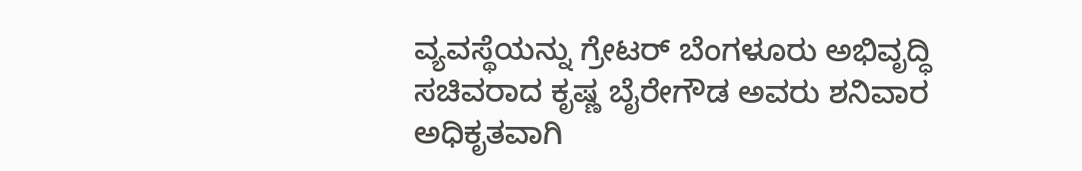ವ್ಯವಸ್ಥೆಯನ್ನು ಗ್ರೇಟರ್ ಬೆಂಗಳೂರು ಅಭಿವೃದ್ಧಿ ಸಚಿವರಾದ ಕೃಷ್ಣ ಬೈರೇಗೌಡ ಅವರು ಶನಿವಾರ ಅಧಿಕೃತವಾಗಿ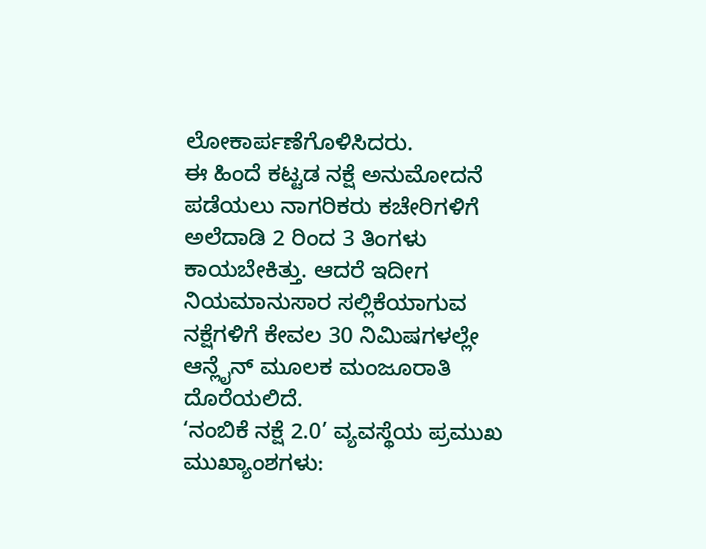ಲೋಕಾರ್ಪಣೆಗೊಳಿಸಿದರು.
ಈ ಹಿಂದೆ ಕಟ್ಟಡ ನಕ್ಷೆ ಅನುಮೋದನೆ ಪಡೆಯಲು ನಾಗರಿಕರು ಕಚೇರಿಗಳಿಗೆ ಅಲೆದಾಡಿ 2 ರಿಂದ 3 ತಿಂಗಳು ಕಾಯಬೇಕಿತ್ತು. ಆದರೆ ಇದೀಗ ನಿಯಮಾನುಸಾರ ಸಲ್ಲಿಕೆಯಾಗುವ ನಕ್ಷೆಗಳಿಗೆ ಕೇವಲ 30 ನಿಮಿಷಗಳಲ್ಲೇ ಆನ್ಲೈನ್ ಮೂಲಕ ಮಂಜೂರಾತಿ ದೊರೆಯಲಿದೆ.
‘ನಂಬಿಕೆ ನಕ್ಷೆ 2.0’ ವ್ಯವಸ್ಥೆಯ ಪ್ರಮುಖ ಮುಖ್ಯಾಂಶಗಳು: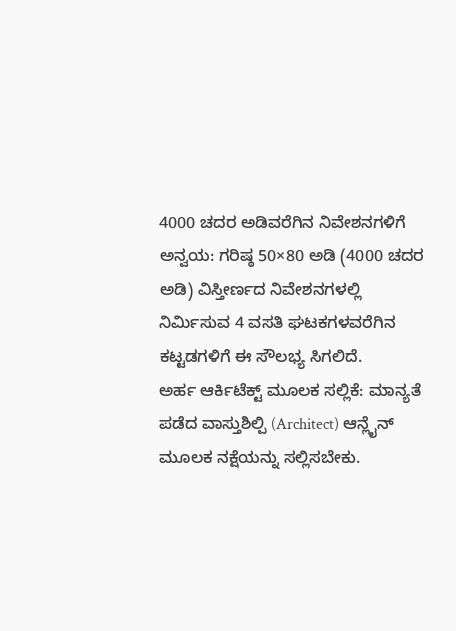4000 ಚದರ ಅಡಿವರೆಗಿನ ನಿವೇಶನಗಳಿಗೆ ಅನ್ವಯ: ಗರಿಷ್ಠ 50×80 ಅಡಿ (4000 ಚದರ ಅಡಿ) ವಿಸ್ತೀರ್ಣದ ನಿವೇಶನಗಳಲ್ಲಿ ನಿರ್ಮಿಸುವ 4 ವಸತಿ ಘಟಕಗಳವರೆಗಿನ ಕಟ್ಟಡಗಳಿಗೆ ಈ ಸೌಲಭ್ಯ ಸಿಗಲಿದೆ.
ಅರ್ಹ ಆರ್ಕಿಟೆಕ್ಟ್ ಮೂಲಕ ಸಲ್ಲಿಕೆ: ಮಾನ್ಯತೆ ಪಡೆದ ವಾಸ್ತುಶಿಲ್ಪಿ (Architect) ಆನ್ಲೈನ್ ಮೂಲಕ ನಕ್ಷೆಯನ್ನು ಸಲ್ಲಿಸಬೇಕು.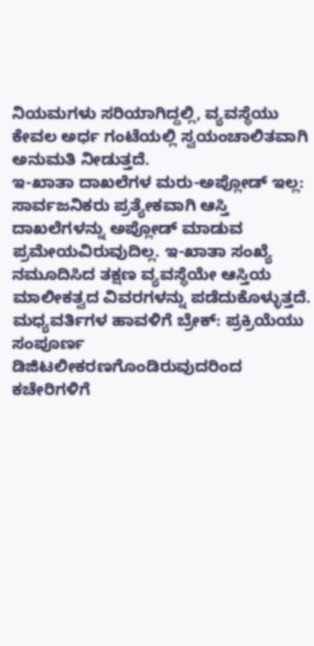ನಿಯಮಗಳು ಸರಿಯಾಗಿದ್ದಲ್ಲಿ, ವ್ಯವಸ್ಥೆಯು ಕೇವಲ ಅರ್ಧ ಗಂಟೆಯಲ್ಲಿ ಸ್ವಯಂಚಾಲಿತವಾಗಿ ಅನುಮತಿ ನೀಡುತ್ತದೆ.
ಇ-ಖಾತಾ ದಾಖಲೆಗಳ ಮರು-ಅಪ್ಲೋಡ್ ಇಲ್ಲ: ಸಾರ್ವಜನಿಕರು ಪ್ರತ್ಯೇಕವಾಗಿ ಆಸ್ತಿ ದಾಖಲೆಗಳನ್ನು ಅಪ್ಲೋಡ್ ಮಾಡುವ ಪ್ರಮೇಯವಿರುವುದಿಲ್ಲ. ಇ-ಖಾತಾ ಸಂಖ್ಯೆ ನಮೂದಿಸಿದ ತಕ್ಷಣ ವ್ಯವಸ್ಥೆಯೇ ಆಸ್ತಿಯ ಮಾಲೀಕತ್ವದ ವಿವರಗಳನ್ನು ಪಡೆದುಕೊಳ್ಳುತ್ತದೆ.
ಮಧ್ಯವರ್ತಿಗಳ ಹಾವಳಿಗೆ ಬ್ರೇಕ್: ಪ್ರಕ್ರಿಯೆಯು ಸಂಪೂರ್ಣ ಡಿಜಿಟಲೀಕರಣಗೊಂಡಿರುವುದರಿಂದ ಕಚೇರಿಗಳಿಗೆ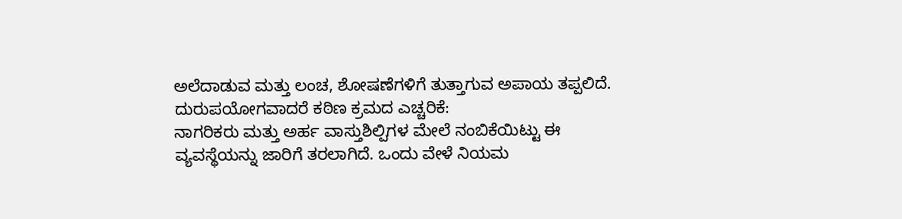ಅಲೆದಾಡುವ ಮತ್ತು ಲಂಚ, ಶೋಷಣೆಗಳಿಗೆ ತುತ್ತಾಗುವ ಅಪಾಯ ತಪ್ಪಲಿದೆ.
ದುರುಪಯೋಗವಾದರೆ ಕಠಿಣ ಕ್ರಮದ ಎಚ್ಚರಿಕೆ:
ನಾಗರಿಕರು ಮತ್ತು ಅರ್ಹ ವಾಸ್ತುಶಿಲ್ಪಿಗಳ ಮೇಲೆ ನಂಬಿಕೆಯಿಟ್ಟು ಈ ವ್ಯವಸ್ಥೆಯನ್ನು ಜಾರಿಗೆ ತರಲಾಗಿದೆ. ಒಂದು ವೇಳೆ ನಿಯಮ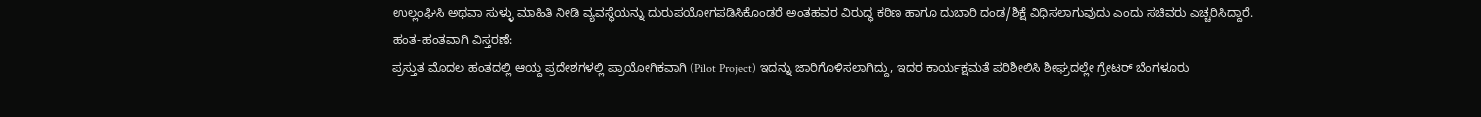ಉಲ್ಲಂಘಿಸಿ ಅಥವಾ ಸುಳ್ಳು ಮಾಹಿತಿ ನೀಡಿ ವ್ಯವಸ್ಥೆಯನ್ನು ದುರುಪಯೋಗಪಡಿಸಿಕೊಂಡರೆ ಅಂತಹವರ ವಿರುದ್ಧ ಕಠಿಣ ಹಾಗೂ ದುಬಾರಿ ದಂಡ/ಶಿಕ್ಷೆ ವಿಧಿಸಲಾಗುವುದು ಎಂದು ಸಚಿವರು ಎಚ್ಚರಿಸಿದ್ದಾರೆ.
ಹಂತ-ಹಂತವಾಗಿ ವಿಸ್ತರಣೆ:
ಪ್ರಸ್ತುತ ಮೊದಲ ಹಂತದಲ್ಲಿ ಆಯ್ದ ಪ್ರದೇಶಗಳಲ್ಲಿ ಪ್ರಾಯೋಗಿಕವಾಗಿ (Pilot Project) ಇದನ್ನು ಜಾರಿಗೊಳಿಸಲಾಗಿದ್ದು, ಇದರ ಕಾರ್ಯಕ್ಷಮತೆ ಪರಿಶೀಲಿಸಿ ಶೀಘ್ರದಲ್ಲೇ ಗ್ರೇಟರ್ ಬೆಂಗಳೂರು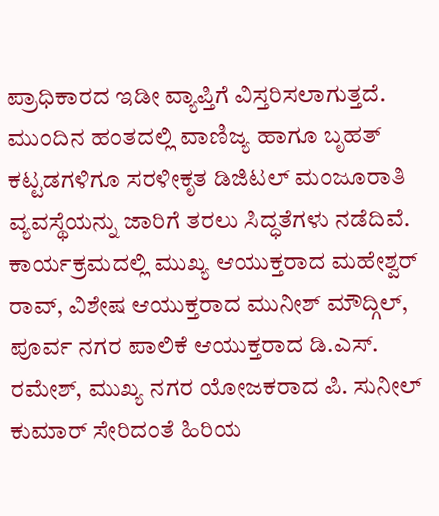ಪ್ರಾಧಿಕಾರದ ಇಡೀ ವ್ಯಾಪ್ತಿಗೆ ವಿಸ್ತರಿಸಲಾಗುತ್ತದೆ. ಮುಂದಿನ ಹಂತದಲ್ಲಿ ವಾಣಿಜ್ಯ ಹಾಗೂ ಬೃಹತ್ ಕಟ್ಟಡಗಳಿಗೂ ಸರಳೀಕೃತ ಡಿಜಿಟಲ್ ಮಂಜೂರಾತಿ ವ್ಯವಸ್ಥೆಯನ್ನು ಜಾರಿಗೆ ತರಲು ಸಿದ್ಧತೆಗಳು ನಡೆದಿವೆ.
ಕಾರ್ಯಕ್ರಮದಲ್ಲಿ ಮುಖ್ಯ ಆಯುಕ್ತರಾದ ಮಹೇಶ್ವರ್ ರಾವ್, ವಿಶೇಷ ಆಯುಕ್ತರಾದ ಮುನೀಶ್ ಮೌದ್ಗಿಲ್, ಪೂರ್ವ ನಗರ ಪಾಲಿಕೆ ಆಯುಕ್ತರಾದ ಡಿ.ಎಸ್. ರಮೇಶ್, ಮುಖ್ಯ ನಗರ ಯೋಜಕರಾದ ಪಿ. ಸುನೀಲ್ ಕುಮಾರ್ ಸೇರಿದಂತೆ ಹಿರಿಯ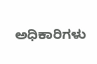ಅಧಿಕಾರಿಗಳು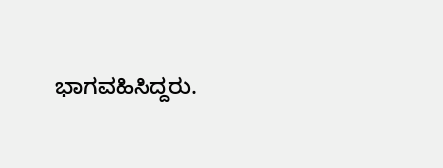ಭಾಗವಹಿಸಿದ್ದರು.